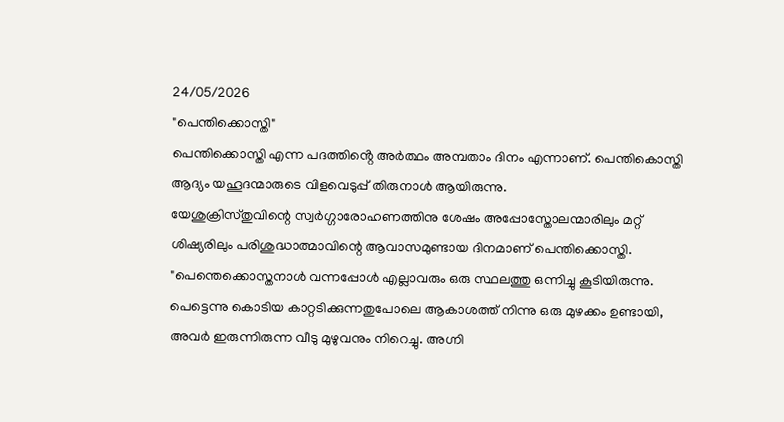24/05/2026
"പെന്തിക്കൊസ്തി"
പെന്തിക്കൊസ്തി എന്ന പദത്തിൻ്റെ അർത്ഥം അമ്പതാം ദിനം എന്നാണ്. പെന്തികൊസ്തി ആദ്യം യഹൂദന്മാരുടെ വിളവെടുപ്പ് തിരുനാൾ ആയിരുന്നു.
യേശുക്രിസ്തുവിന്റെ സ്വർഗ്ഗാരോഹണത്തിനു ശേഷം അപ്പോസ്തോലന്മാരിലും മറ്റ് ശിഷ്യരിലും പരിശുദ്ധാത്മാവിന്റെ ആവാസമുണ്ടായ ദിനമാണ് പെന്തിക്കൊസ്തി.
"പെന്തെക്കൊസ്തനാൾ വന്നപ്പോൾ എല്ലാവരും ഒരു സ്ഥലത്തു ഒന്നിച്ചു കൂടിയിരുന്നു. പെട്ടെന്നു കൊടിയ കാറ്റടിക്കുന്നതുപോലെ ആകാശത്ത് നിന്നു ഒരു മുഴക്കം ഉണ്ടായി, അവർ ഇരുന്നിരുന്ന വീടു മുഴുവനും നിറെച്ചു. അഗ്നി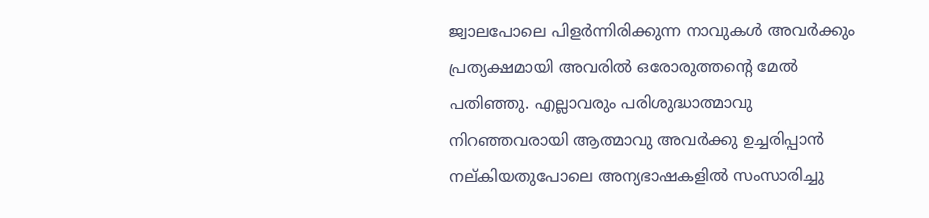ജ്വാലപോലെ പിളർന്നിരിക്കുന്ന നാവുകൾ അവർക്കും പ്രത്യക്ഷമായി അവരിൽ ഒരോരുത്തന്റെ മേൽ പതിഞ്ഞു. എല്ലാവരും പരിശുദ്ധാത്മാവു നിറഞ്ഞവരായി ആത്മാവു അവർക്കു ഉച്ചരിപ്പാൻ നല്കിയതുപോലെ അന്യഭാഷകളിൽ സംസാരിച്ചു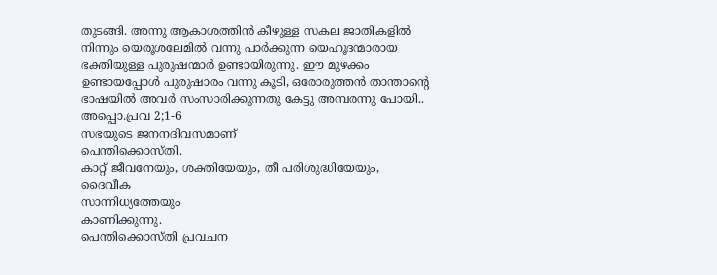തുടങ്ങി. അന്നു ആകാശത്തിൻ കീഴുള്ള സകല ജാതികളിൽ നിന്നും യെരൂശലേമിൽ വന്നു പാർക്കുന്ന യെഹൂദന്മാരായ ഭക്തിയുള്ള പുരുഷന്മാർ ഉണ്ടായിരുന്നു. ഈ മുഴക്കം ഉണ്ടായപ്പോൾ പുരുഷാരം വന്നു കൂടി, ഒരോരുത്തൻ താന്താന്റെ ഭാഷയിൽ അവർ സംസാരിക്കുന്നതു കേട്ടു അമ്പരന്നു പോയി..
അപ്പൊ.പ്രവ 2;1-6
സഭയുടെ ജനനദിവസമാണ്
പെന്തിക്കൊസ്തി.
കാറ്റ് ജീവനേയും, ശക്തിയേയും, തീ പരിശുദ്ധിയേയും,
ദൈവീക
സാന്നിധ്യത്തേയും
കാണിക്കുന്നു.
പെന്തിക്കൊസ്തി പ്രവചന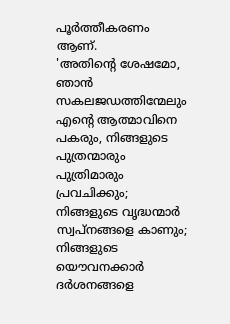പൂർത്തീകരണം ആണ്.
'അതിന്റെ ശേഷമോ, ഞാൻ സകലജഡത്തിന്മേലും എന്റെ ആത്മാവിനെ പകരും, നിങ്ങളുടെ പുത്രന്മാരും പുത്രിമാരും പ്രവചിക്കും; നിങ്ങളുടെ വൃദ്ധന്മാർ സ്വപ്നങ്ങളെ കാണും; നിങ്ങളുടെ യൌവനക്കാർ ദർശനങ്ങളെ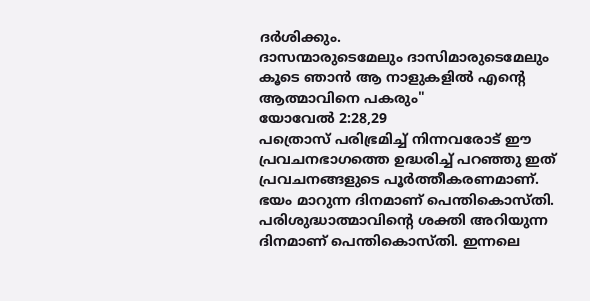ദർശിക്കും.
ദാസന്മാരുടെമേലും ദാസിമാരുടെമേലും കൂടെ ഞാൻ ആ നാളുകളിൽ എന്റെ ആത്മാവിനെ പകരും"
യോവേൽ 2:28,29
പത്രൊസ് പരിഭ്രമിച്ച് നിന്നവരോട് ഈ പ്രവചനഭാഗത്തെ ഉദ്ധരിച്ച് പറഞ്ഞു ഇത് പ്രവചനങ്ങളുടെ പൂർത്തീകരണമാണ്.
ഭയം മാറുന്ന ദിനമാണ് പെന്തികൊസ്തി. പരിശുദ്ധാത്മാവിൻ്റെ ശക്തി അറിയുന്ന ദിനമാണ് പെന്തികൊസ്തി. ഇന്നലെ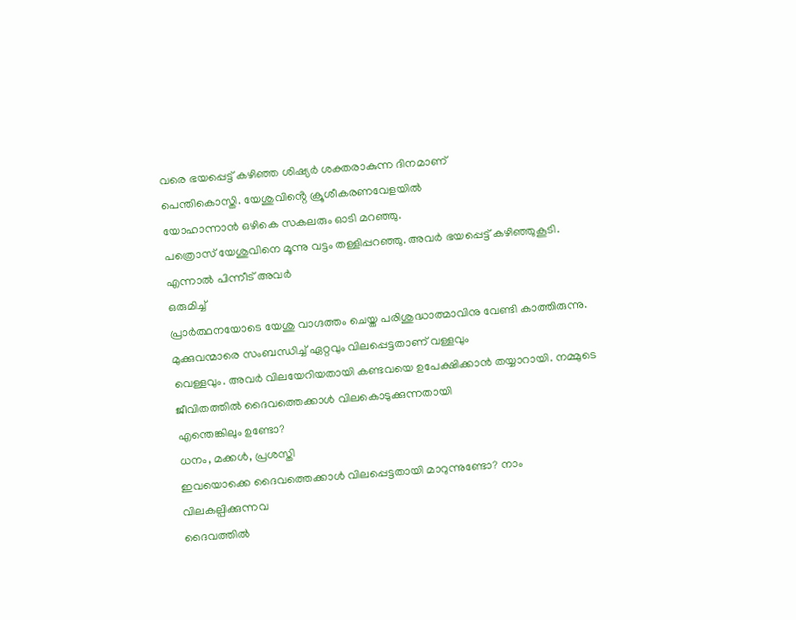വരെ ഭയപ്പെട്ട് കഴിഞ്ഞ ശിഷ്യർ ശക്തരാകുന്ന ദിനമാണ്
പെന്തികൊസ്തി. യേശുവിൻ്റെ ക്രൂശീകരണവേളയിൽ
യോഹാന്നാൻ ഒഴികെ സകലരും ഓടി മറഞ്ഞു.
പത്രൊസ് യേശുവിനെ മൂന്നു വട്ടം തള്ളിപ്പറഞ്ഞു. അവർ ഭയപ്പെട്ട് കഴിഞ്ഞുകൂടി. എന്നാൽ പിന്നീട് അവർ
ഒരുമിച്ച്
പ്രാർത്ഥനയോടെ യേശു വാഗ്ദത്തം ചെയ്ത പരിശുദ്ധാത്മാവിനു വേണ്ടി കാത്തിരുന്നു.
മുക്കുവന്മാരെ സംബന്ധിച്ച് ഏറ്റവും വിലപ്പെട്ടതാണ് വള്ളവും
വെള്ളവും. അവർ വിലയേറിയതായി കണ്ടവയെ ഉപേക്ഷിക്കാൻ തയ്യാറായി. നമ്മുടെ ജീവിതത്തിൽ ദൈവത്തെക്കാൾ വിലകൊടുക്കുന്നതായി
എന്തെങ്കിലും ഉണ്ടോ?
ധനം, മക്കൾ, പ്രശസ്തി
ഇവയൊക്കെ ദൈവത്തെക്കാൾ വിലപ്പെട്ടതായി മാറുന്നുണ്ടോ? നാം വിലകല്പിക്കുന്നവ
ദൈവത്തിൽ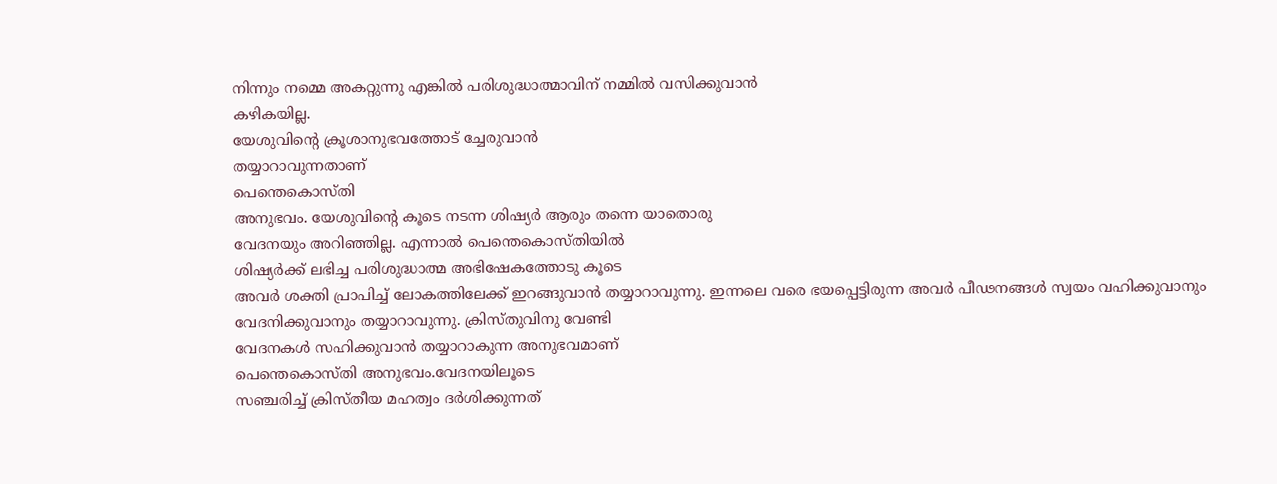നിന്നും നമ്മെ അകറ്റുന്നു എങ്കിൽ പരിശുദ്ധാത്മാവിന് നമ്മിൽ വസിക്കുവാൻ
കഴികയില്ല.
യേശുവിൻ്റെ ക്രൂശാനുഭവത്തോട് ച്ചേരുവാൻ
തയ്യാറാവുന്നതാണ്
പെന്തെകൊസ്തി
അനുഭവം. യേശുവിൻ്റെ കൂടെ നടന്ന ശിഷ്യർ ആരും തന്നെ യാതൊരു
വേദനയും അറിഞ്ഞില്ല. എന്നാൽ പെന്തെകൊസ്തിയിൽ
ശിഷ്യർക്ക് ലഭിച്ച പരിശുദ്ധാത്മ അഭിഷേകത്തോടു കൂടെ
അവർ ശക്തി പ്രാപിച്ച് ലോകത്തിലേക്ക് ഇറങ്ങുവാൻ തയ്യാറാവുന്നു. ഇന്നലെ വരെ ഭയപ്പെട്ടിരുന്ന അവർ പീഢനങ്ങൾ സ്വയം വഹിക്കുവാനും
വേദനിക്കുവാനും തയ്യാറാവുന്നു. ക്രിസ്തുവിനു വേണ്ടി
വേദനകൾ സഹിക്കുവാൻ തയ്യാറാകുന്ന അനുഭവമാണ്
പെന്തെകൊസ്തി അനുഭവം.വേദനയിലൂടെ
സഞ്ചരിച്ച് ക്രിസ്തീയ മഹത്വം ദർശിക്കുന്നത്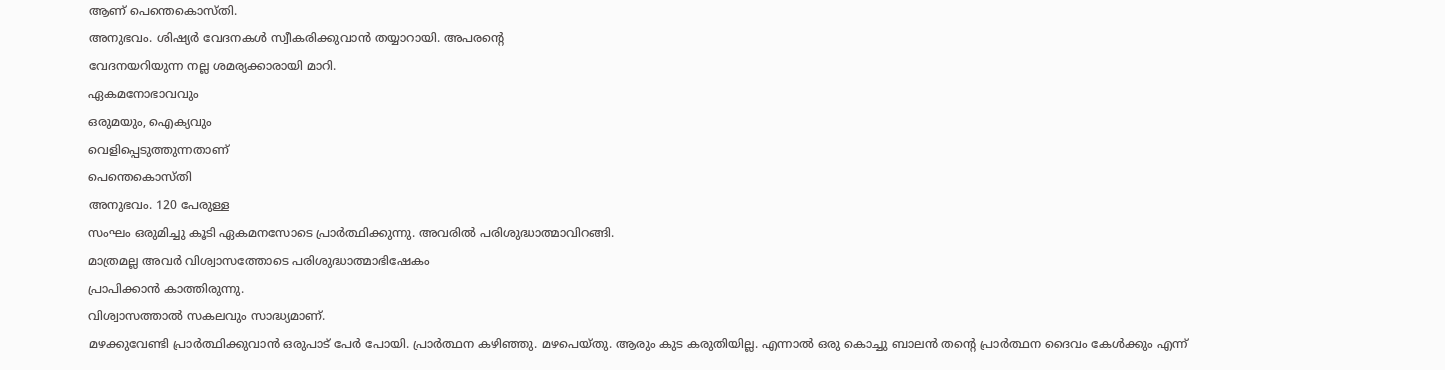ആണ് പെന്തെകൊസ്തി.
അനുഭവം. ശിഷ്യർ വേദനകൾ സ്വീകരിക്കുവാൻ തയ്യാറായി. അപരൻ്റെ
വേദനയറിയുന്ന നല്ല ശമര്യക്കാരായി മാറി.
ഏകമനോഭാവവും
ഒരുമയും, ഐക്യവും
വെളിപ്പെടുത്തുന്നതാണ്
പെന്തെകൊസ്തി
അനുഭവം. 120 പേരുള്ള
സംഘം ഒരുമിച്ചു കൂടി ഏകമനസോടെ പ്രാർത്ഥിക്കുന്നു. അവരിൽ പരിശുദ്ധാത്മാവിറങ്ങി.
മാത്രമല്ല അവർ വിശ്വാസത്തോടെ പരിശുദ്ധാത്മാഭിഷേകം
പ്രാപിക്കാൻ കാത്തിരുന്നു.
വിശ്വാസത്താൽ സകലവും സാദ്ധ്യമാണ്.
മഴക്കുവേണ്ടി പ്രാർത്ഥിക്കുവാൻ ഒരുപാട് പേർ പോയി. പ്രാർത്ഥന കഴിഞ്ഞു. മഴപെയ്തു. ആരും കുട കരുതിയില്ല. എന്നാൽ ഒരു കൊച്ചു ബാലൻ തൻ്റെ പ്രാർത്ഥന ദൈവം കേൾക്കും എന്ന്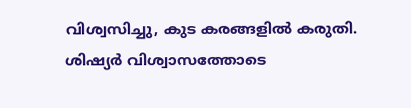വിശ്വസിച്ചു, കുട കരങ്ങളിൽ കരുതി.
ശിഷ്യർ വിശ്വാസത്തോടെ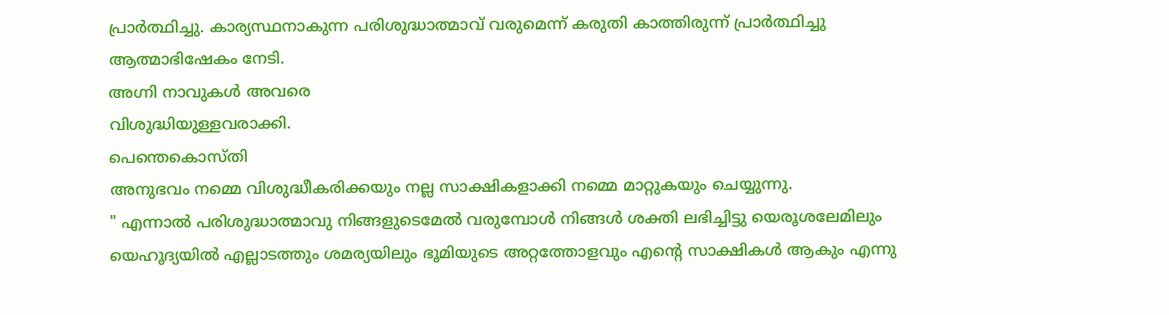പ്രാർത്ഥിച്ചു. കാര്യസ്ഥനാകുന്ന പരിശുദ്ധാത്മാവ് വരുമെന്ന് കരുതി കാത്തിരുന്ന് പ്രാർത്ഥിച്ചു
ആത്മാഭിഷേകം നേടി.
അഗ്നി നാവുകൾ അവരെ
വിശുദ്ധിയുള്ളവരാക്കി.
പെന്തെകൊസ്തി
അനുഭവം നമ്മെ വിശുദ്ധീകരിക്കയും നല്ല സാക്ഷികളാക്കി നമ്മെ മാറ്റുകയും ചെയ്യുന്നു.
" എന്നാൽ പരിശുദ്ധാത്മാവു നിങ്ങളുടെമേൽ വരുമ്പോൾ നിങ്ങൾ ശക്തി ലഭിച്ചിട്ടു യെരൂശലേമിലും യെഹൂദ്യയിൽ എല്ലാടത്തും ശമര്യയിലും ഭൂമിയുടെ അറ്റത്തോളവും എന്റെ സാക്ഷികൾ ആകും എന്നു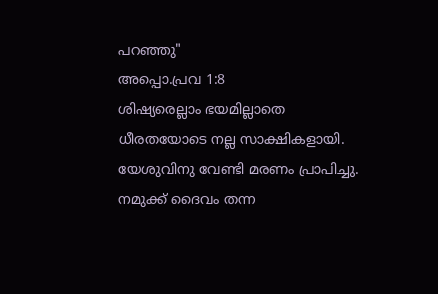പറഞ്ഞു"
അപ്പൊ.പ്രവ 1:8
ശിഷ്യരെല്ലാം ഭയമില്ലാതെ
ധീരതയോടെ നല്ല സാക്ഷികളായി. യേശുവിനു വേണ്ടി മരണം പ്രാപിച്ചു.
നമുക്ക് ദൈവം തന്ന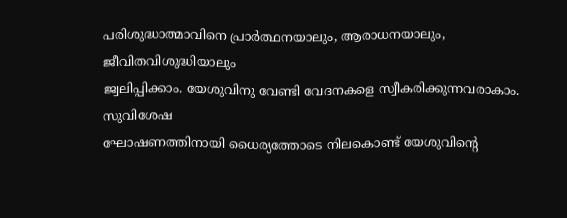പരിശുദ്ധാത്മാവിനെ പ്രാർത്ഥനയാലും, ആരാധനയാലും,
ജീവിതവിശുദ്ധിയാലും
ജ്വലിപ്പിക്കാം. യേശുവിനു വേണ്ടി വേദനകളെ സ്വീകരിക്കുന്നവരാകാം.
സുവിശേഷ
ഘോഷണത്തിനായി ധൈര്യത്തോടെ നിലകൊണ്ട് യേശുവിൻ്റെ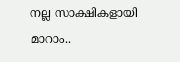നല്ല സാക്ഷികളായി മാറാം..